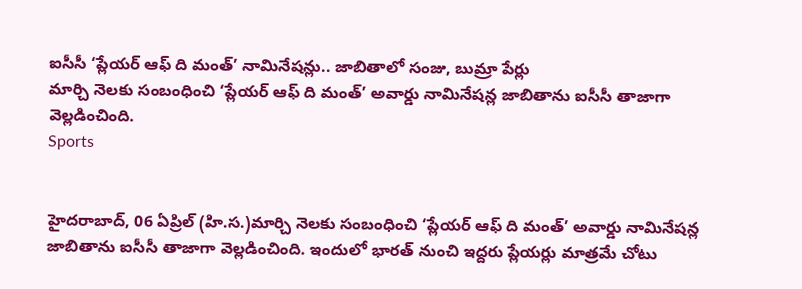ఐసీసీ ‘ప్లేయర్ ఆఫ్ ది మంత్’ నామినేషన్లు.. జాబితాలో సంజు, బుమ్రా పేర్లు
మార్చి నెలకు సంబంధించి ‘ప్లేయర్ ఆఫ్ ది మంత్’ అవార్డు నామినేషన్ల జాబితాను ఐసీసీ తాజాగా వెల్లడించింది.
Sports


హైదరాబాద్, 06 ఏప్రిల్ (హి.స.)మార్చి నెలకు సంబంధించి ‘ప్లేయర్ ఆఫ్ ది మంత్’ అవార్డు నామినేషన్ల జాబితాను ఐసీసీ తాజాగా వెల్లడించింది. ఇందులో భారత్ నుంచి ఇద్దరు ప్లేయర్లు మాత్రమే చోటు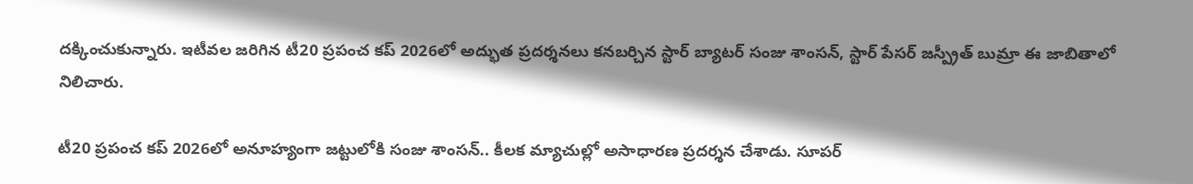దక్కించుకున్నారు. ఇటీవల జరిగిన టీ20 ప్రపంచ కప్ 2026లో అద్భుత ప్రదర్శనలు కనబర్చిన స్టార్ బ్యాటర్ సంజు శాంసన్, స్టార్ పేసర్ జస్ప్రీత్ బుమ్రా ఈ జాబితాలో నిలిచారు.

టీ20 ప్రపంచ కప్ 2026లో అనూహ్యంగా జట్టులోకి సంజు శాంసన్.. కీలక మ్యాచుల్లో అసాధారణ ప్రదర్శన చేశాడు. సూపర్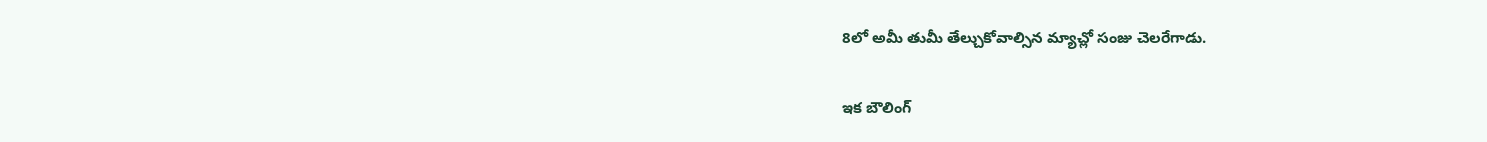8లో అమీ తుమీ తేల్చుకోవాల్సిన మ్యాచ్లో సంజు చెలరేగాడు.

ఇక బౌలింగ్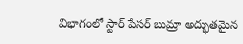విభాగంలో స్టార్ పేసర్ బుమ్రా అద్భుతమైన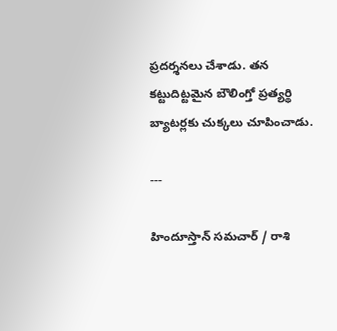ప్రదర్శనలు చేశాడు. తన కట్టుదిట్టమైన బౌలింగ్తో ప్రత్యర్థి బ్యాటర్లకు చుక్కలు చూపించాడు.

---

హిందూస్తాన్ సమచార్ / రాశి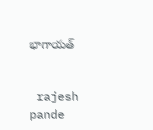భాగాయత్


 rajesh pande